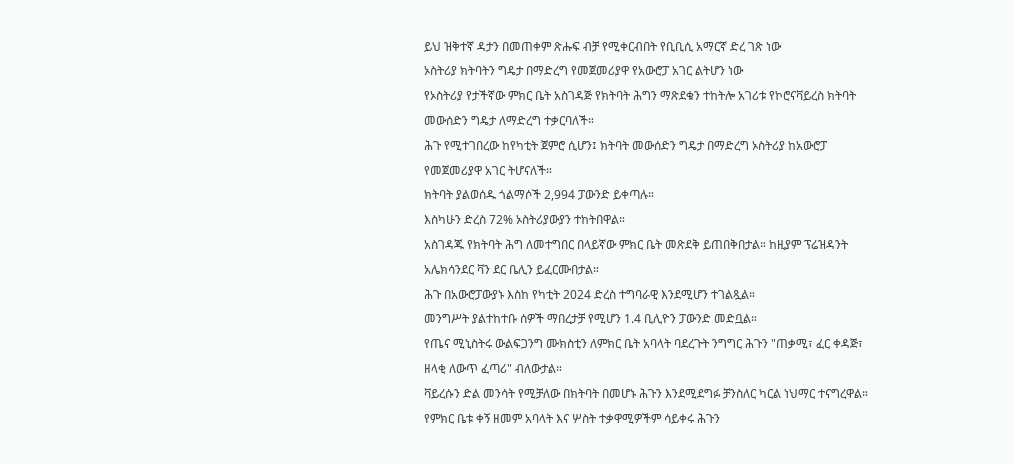ይህ ዝቅተኛ ዳታን በመጠቀም ጽሑፍ ብቻ የሚቀርብበት የቢቢሲ አማርኛ ድረ ገጽ ነው
ኦስትሪያ ክትባትን ግዴታ በማድረግ የመጀመሪያዋ የአውሮፓ አገር ልትሆን ነው
የኦስትሪያ የታችኛው ምክር ቤት አስገዳጅ የክትባት ሕግን ማጽደቁን ተከትሎ አገሪቱ የኮሮናቫይረስ ክትባት መውሰድን ግዴታ ለማድረግ ተቃርባለች።
ሕጉ የሚተገበረው ከየካቲት ጀምሮ ሲሆን፤ ክትባት መውሰድን ግዴታ በማድረግ ኦስትሪያ ከአውሮፓ የመጀመሪያዋ አገር ትሆናለች።
ክትባት ያልወሰዱ ጎልማሶች 2,994 ፓውንድ ይቀጣሉ።
እስካሁን ድረስ 72% ኦስትሪያውያን ተከትበዋል።
አስገዳጁ የክትባት ሕግ ለመተግበር በላይኛው ምክር ቤት መጽደቅ ይጠበቅበታል። ከዚያም ፕሬዝዳንት አሌክሳንደር ቫን ደር ቤሊን ይፈርሙበታል።
ሕጉ በአውሮፓውያኑ እስከ የካቲት 2024 ድረስ ተግባራዊ እንደሚሆን ተገልጿል።
መንግሥት ያልተከተቡ ሰዎች ማበረታቻ የሚሆን 1.4 ቢሊዮን ፓውንድ መድቧል።
የጤና ሚኒስትሩ ውልፍጋንግ ሙክስቲን ለምክር ቤት አባላት ባደረጉት ንግግር ሕጉን "ጠቃሚ፣ ፈር ቀዳጅ፣ ዘላቂ ለውጥ ፈጣሪ" ብለውታል።
ቫይረሱን ድል መንሳት የሚቻለው በክትባት በመሆኑ ሕጉን እንደሚደግፉ ቻንስለር ካርል ነህማር ተናግረዋል።
የምክር ቤቱ ቀኝ ዘመም አባላት እና ሦስት ተቃዋሚዎችም ሳይቀሩ ሕጉን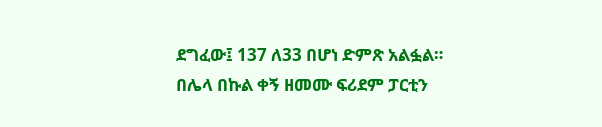ደግፈው፤ 137 ለ33 በሆነ ድምጽ አልፏል።
በሌላ በኩል ቀኝ ዘመሙ ፍሪደም ፓርቲን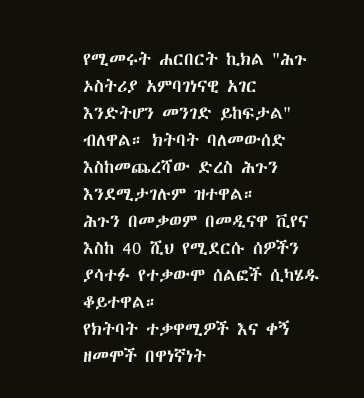የሚመሩት ሐርበርት ኪክል "ሕጉ ኦስትሪያ አምባገነናዊ አገር እንድትሆን መንገድ ይከፍታል" ብለዋል። ክትባት ባለመውሰድ እስከመጨረሻው ድረስ ሕጉን እንደሚታገሉም ዝተዋል።
ሕጉን በመቃወም በመዲናዋ ቪየና እስከ 40 ሺህ የሚደርሱ ሰዎችን ያሳተፉ የተቃውሞ ሰልፎች ሲካሄዱ ቆይተዋል።
የክትባት ተቃዋሚዎች እና ቀኝ ዘመሞች በዋነኛነት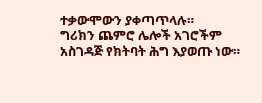ተቃውሞውን ያቀጣጥላሉ።
ግሪክን ጨምሮ ሌሎች አገሮችም አስገዳጅ የክትባት ሕግ እያወጡ ነው።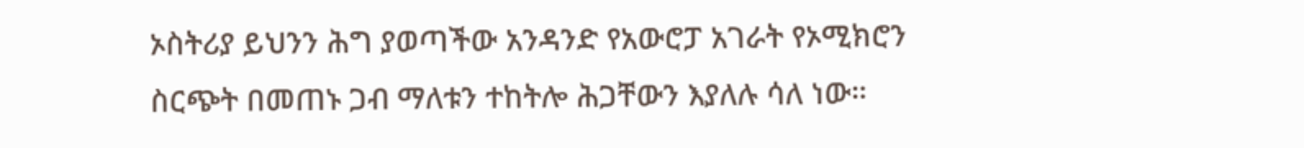ኦስትሪያ ይህንን ሕግ ያወጣችው አንዳንድ የአውሮፓ አገራት የኦሚክሮን ስርጭት በመጠኑ ጋብ ማለቱን ተከትሎ ሕጋቸውን እያለሉ ሳለ ነው።